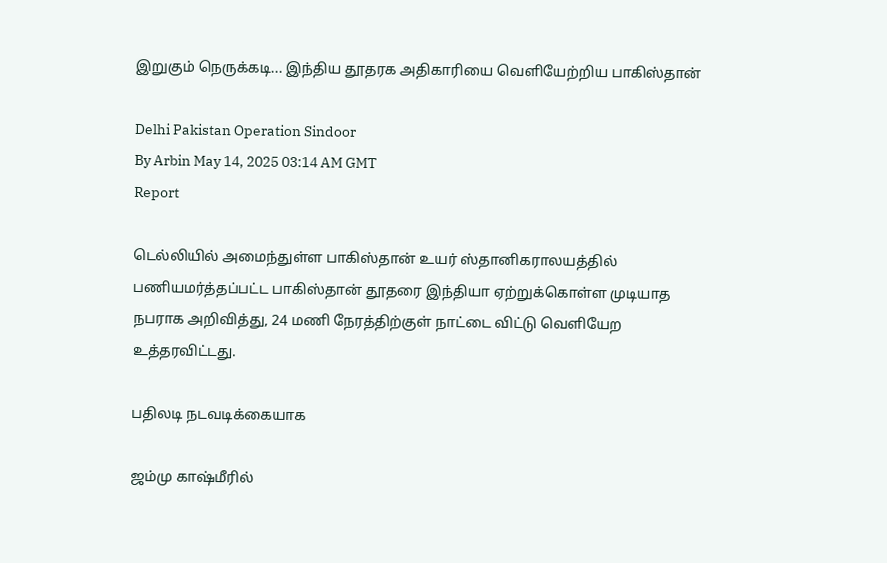இறுகும் நெருக்கடி... இந்திய தூதரக அதிகாரியை வெளியேற்றிய பாகிஸ்தான்

Delhi Pakistan Operation Sindoor
By Arbin May 14, 2025 03:14 AM GMT
Report

டெல்லியில் அமைந்துள்ள பாகிஸ்தான் உயர் ஸ்தானிகராலயத்தில் பணியமர்த்தப்பட்ட பாகிஸ்தான் தூதரை இந்தியா ஏற்றுக்கொள்ள முடியாத நபராக அறிவித்து, 24 மணி நேரத்திற்குள் நாட்டை விட்டு வெளியேற உத்தரவிட்டது.

பதிலடி நடவடிக்கையாக

ஜம்மு காஷ்மீரில்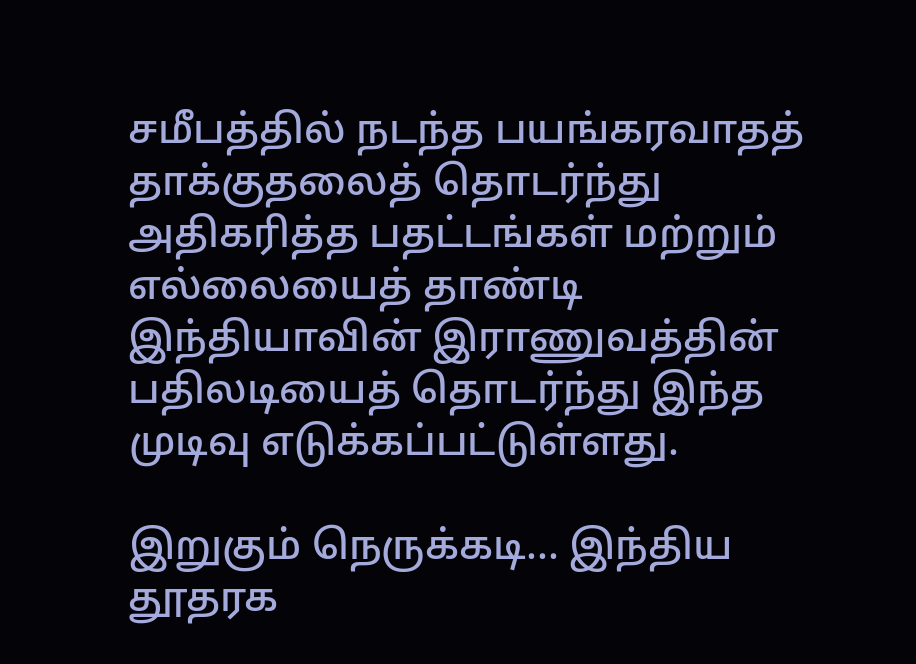சமீபத்தில் நடந்த பயங்கரவாதத் தாக்குதலைத் தொடர்ந்து அதிகரித்த பதட்டங்கள் மற்றும் எல்லையைத் தாண்டி இந்தியாவின் இராணுவத்தின் பதிலடியைத் தொடர்ந்து இந்த முடிவு எடுக்கப்பட்டுள்ளது.

இறுகும் நெருக்கடி... இந்திய தூதரக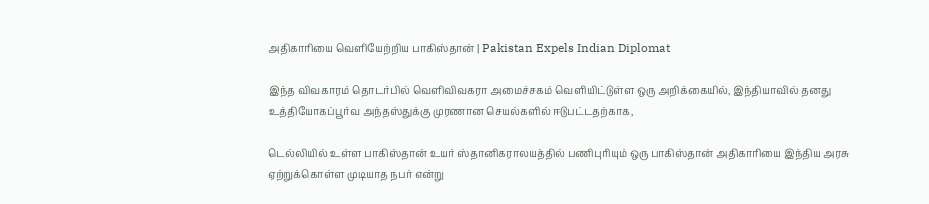அதிகாரியை வெளியேற்றிய பாகிஸ்தான் | Pakistan Expels Indian Diplomat

இந்த விவகாரம் தொடர்பில் வெளிவிவகரா அமைச்சகம் வெளியிட்டுள்ள ஒரு அறிக்கையில், இந்தியாவில் தனது உத்தியோகப்பூர்வ அந்தஸ்துக்கு முரணான செயல்களில் ஈடுபட்டதற்காக,

டெல்லியில் உள்ள பாகிஸ்தான் உயர் ஸ்தானிகராலயத்தில் பணிபுரியும் ஒரு பாகிஸ்தான் அதிகாரியை இந்திய அரசு ஏற்றுக்கொள்ள முடியாத நபர் என்று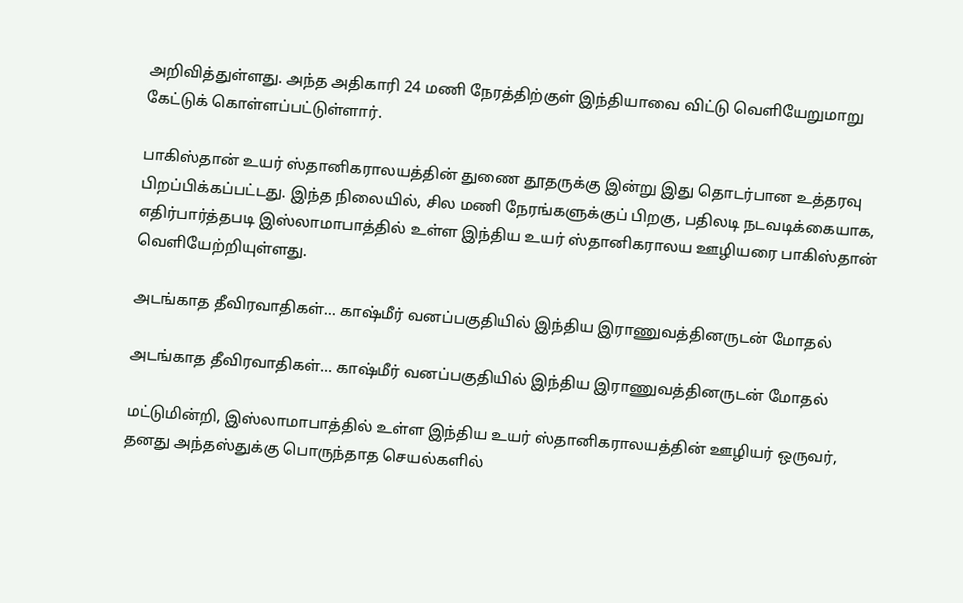அறிவித்துள்ளது. அந்த அதிகாரி 24 மணி நேரத்திற்குள் இந்தியாவை விட்டு வெளியேறுமாறு கேட்டுக் கொள்ளப்பட்டுள்ளார்.

பாகிஸ்தான் உயர் ஸ்தானிகராலயத்தின் துணை தூதருக்கு இன்று இது தொடர்பான உத்தரவு பிறப்பிக்கப்பட்டது. இந்த நிலையில், சில மணி நேரங்களுக்குப் பிறகு, பதிலடி நடவடிக்கையாக, எதிர்பார்த்தபடி இஸ்லாமாபாத்தில் உள்ள இந்திய உயர் ஸ்தானிகராலய ஊழியரை பாகிஸ்தான் வெளியேற்றியுள்ளது.

அடங்காத தீவிரவாதிகள்... காஷ்மீர் வனப்பகுதியில் இந்திய இராணுவத்தினருடன் மோதல்

அடங்காத தீவிரவாதிகள்... காஷ்மீர் வனப்பகுதியில் இந்திய இராணுவத்தினருடன் மோதல்

மட்டுமின்றி, இஸ்லாமாபாத்தில் உள்ள இந்திய உயர் ஸ்தானிகராலயத்தின் ஊழியர் ஒருவர், தனது அந்தஸ்துக்கு பொருந்தாத செயல்களில்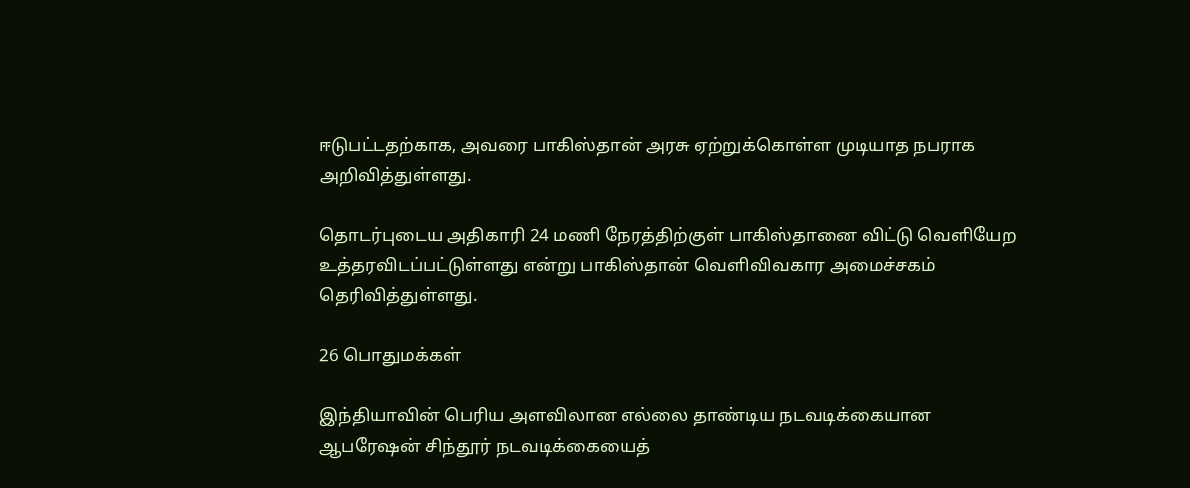ஈடுபட்டதற்காக, அவரை பாகிஸ்தான் அரசு ஏற்றுக்கொள்ள முடியாத நபராக அறிவித்துள்ளது.

தொடர்புடைய அதிகாரி 24 மணி நேரத்திற்குள் பாகிஸ்தானை விட்டு வெளியேற உத்தரவிடப்பட்டுள்ளது என்று பாகிஸ்தான் வெளிவிவகார அமைச்சகம் தெரிவித்துள்ளது.

26 பொதுமக்கள்

இந்தியாவின் பெரிய அளவிலான எல்லை தாண்டிய நடவடிக்கையான ஆபரேஷன் சிந்தூர் நடவடிக்கையைத்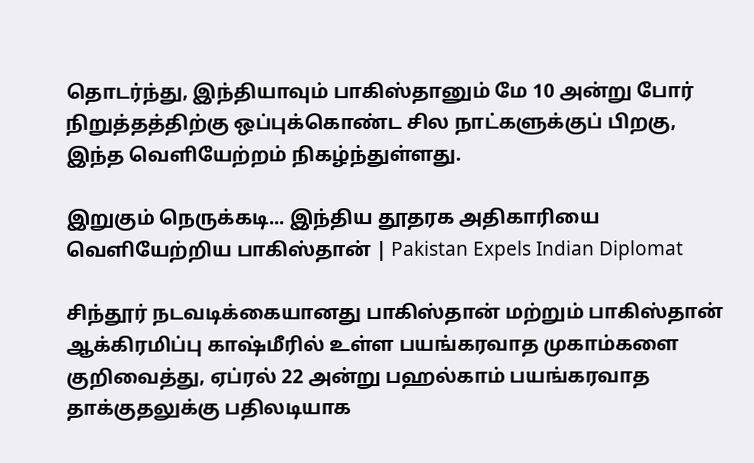தொடர்ந்து, இந்தியாவும் பாகிஸ்தானும் மே 10 அன்று போர் நிறுத்தத்திற்கு ஒப்புக்கொண்ட சில நாட்களுக்குப் பிறகு, இந்த வெளியேற்றம் நிகழ்ந்துள்ளது.

இறுகும் நெருக்கடி... இந்திய தூதரக அதிகாரியை வெளியேற்றிய பாகிஸ்தான் | Pakistan Expels Indian Diplomat

சிந்தூர் நடவடிக்கையானது பாகிஸ்தான் மற்றும் பாகிஸ்தான் ஆக்கிரமிப்பு காஷ்மீரில் உள்ள பயங்கரவாத முகாம்களை குறிவைத்து, ஏப்ரல் 22 அன்று பஹல்காம் பயங்கரவாத தாக்குதலுக்கு பதிலடியாக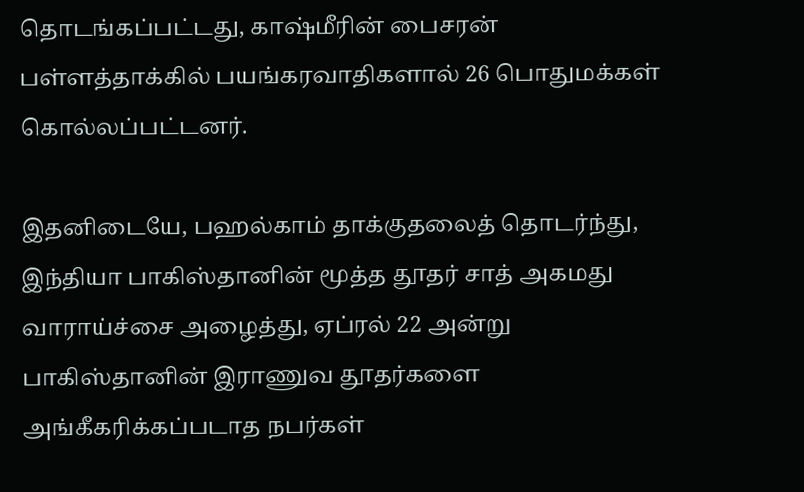தொடங்கப்பட்டது, காஷ்மீரின் பைசரன் பள்ளத்தாக்கில் பயங்கரவாதிகளால் 26 பொதுமக்கள் கொல்லப்பட்டனர்.

இதனிடையே, பஹல்காம் தாக்குதலைத் தொடர்ந்து, இந்தியா பாகிஸ்தானின் மூத்த தூதர் சாத் அகமது வாராய்ச்சை அழைத்து, ஏப்ரல் 22 அன்று பாகிஸ்தானின் இராணுவ தூதர்களை அங்கீகரிக்கப்படாத நபர்கள்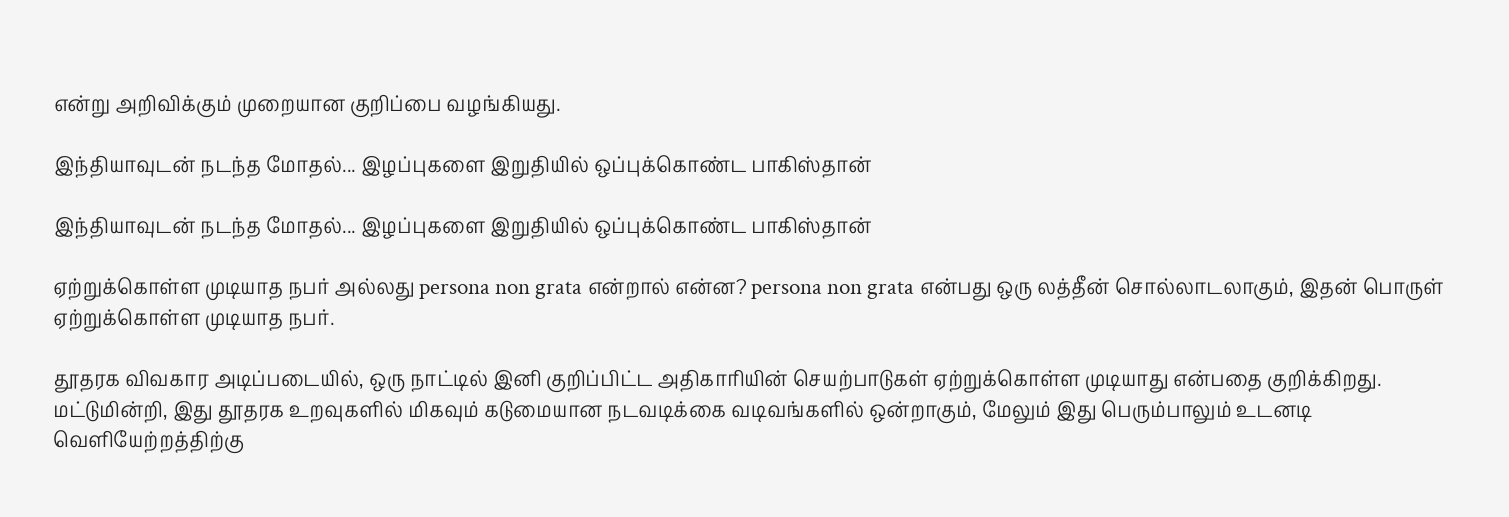என்று அறிவிக்கும் முறையான குறிப்பை வழங்கியது.

இந்தியாவுடன் நடந்த மோதல்... இழப்புகளை இறுதியில் ஒப்புக்கொண்ட பாகிஸ்தான்

இந்தியாவுடன் நடந்த மோதல்... இழப்புகளை இறுதியில் ஒப்புக்கொண்ட பாகிஸ்தான்

ஏற்றுக்கொள்ள முடியாத நபர் அல்லது persona non grata என்றால் என்ன? persona non grata என்பது ஒரு லத்தீன் சொல்லாடலாகும், இதன் பொருள் ஏற்றுக்கொள்ள முடியாத நபர்.

தூதரக விவகார அடிப்படையில், ஒரு நாட்டில் இனி குறிப்பிட்ட அதிகாரியின் செயற்பாடுகள் ஏற்றுக்கொள்ள முடியாது என்பதை குறிக்கிறது. மட்டுமின்றி, இது தூதரக உறவுகளில் மிகவும் கடுமையான நடவடிக்கை வடிவங்களில் ஒன்றாகும், மேலும் இது பெரும்பாலும் உடனடி வெளியேற்றத்திற்கு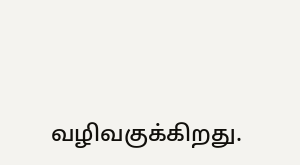வழிவகுக்கிறது.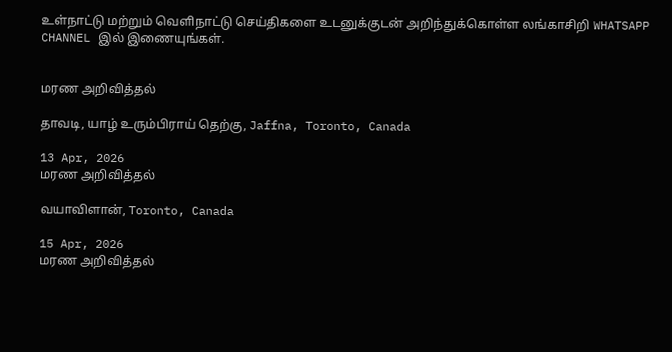உள்நாட்டு மற்றும் வெளிநாட்டு செய்திகளை உடனுக்குடன் அறிந்துக்கொள்ள லங்காசிறி WHATSAPP CHANNEL இல் இணையுங்கள்.


மரண அறிவித்தல்

தாவடி, யாழ் உரும்பிராய் தெற்கு, Jaffna, Toronto, Canada

13 Apr, 2026
மரண அறிவித்தல்

வயாவிளான், Toronto, Canada

15 Apr, 2026
மரண அறிவித்தல்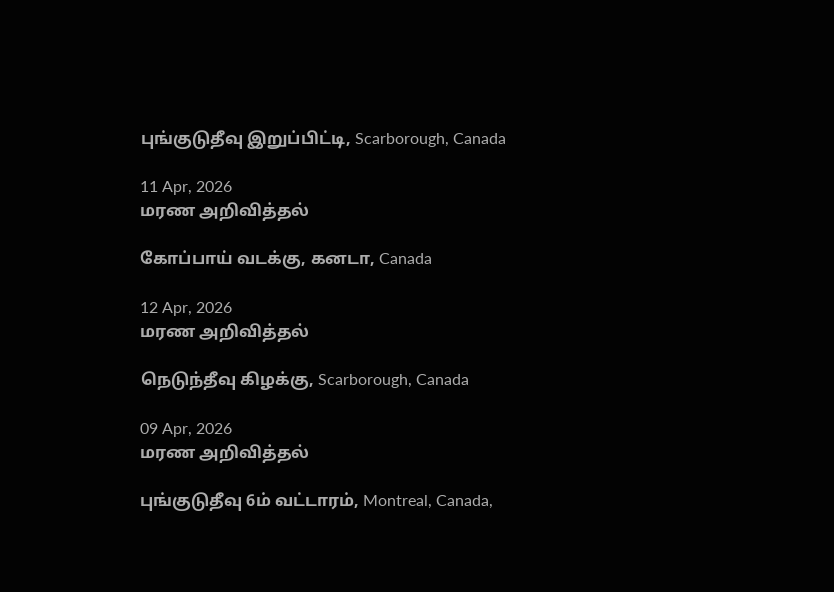புங்குடுதீவு இறுப்பிட்டி, Scarborough, Canada

11 Apr, 2026
மரண அறிவித்தல்

கோப்பாய் வடக்கு, கனடா, Canada

12 Apr, 2026
மரண அறிவித்தல்

நெடுந்தீவு கிழக்கு, Scarborough, Canada

09 Apr, 2026
மரண அறிவித்தல்

புங்குடுதீவு 6ம் வட்டாரம், Montreal, Canada,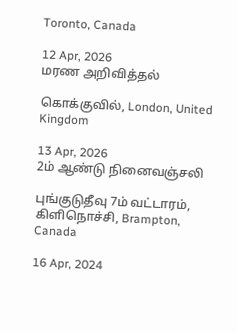Toronto, Canada

12 Apr, 2026
மரண அறிவித்தல்

கொக்குவில், London, United Kingdom

13 Apr, 2026
2ம் ஆண்டு நினைவஞ்சலி

புங்குடுதீவு 7ம் வட்டாரம், கிளிநொச்சி, Brampton, Canada

16 Apr, 2024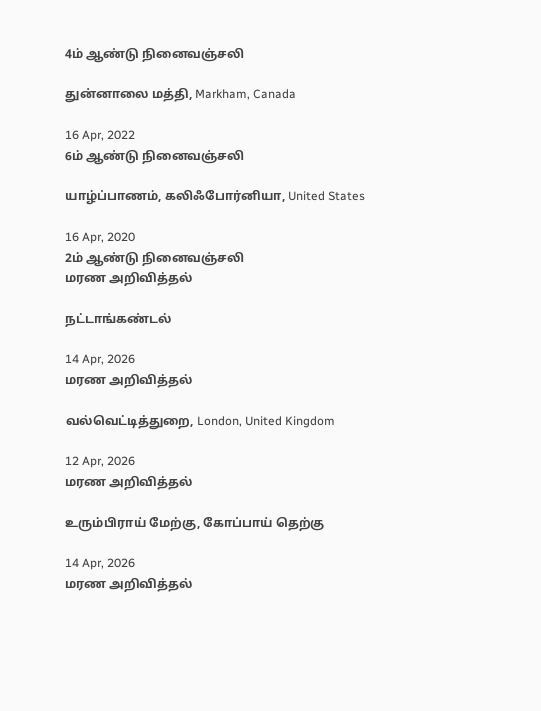4ம் ஆண்டு நினைவஞ்சலி

துன்னாலை மத்தி, Markham, Canada

16 Apr, 2022
6ம் ஆண்டு நினைவஞ்சலி

யாழ்ப்பாணம், கலிஃபோர்னியா, United States

16 Apr, 2020
2ம் ஆண்டு நினைவஞ்சலி
மரண அறிவித்தல்

நட்டாங்கண்டல்

14 Apr, 2026
மரண அறிவித்தல்

வல்வெட்டித்துறை, London, United Kingdom

12 Apr, 2026
மரண அறிவித்தல்

உரும்பிராய் மேற்கு, கோப்பாய் தெற்கு

14 Apr, 2026
மரண அறிவித்தல்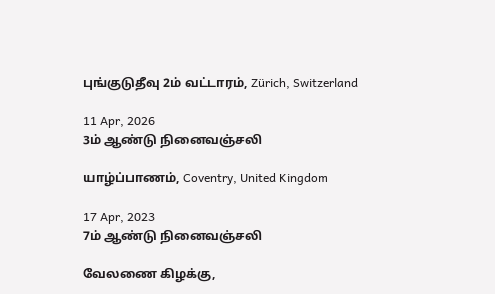புங்குடுதீவு 2ம் வட்டாரம், Zürich, Switzerland

11 Apr, 2026
3ம் ஆண்டு நினைவஞ்சலி

யாழ்ப்பாணம், Coventry, United Kingdom

17 Apr, 2023
7ம் ஆண்டு நினைவஞ்சலி

வேலணை கிழக்கு,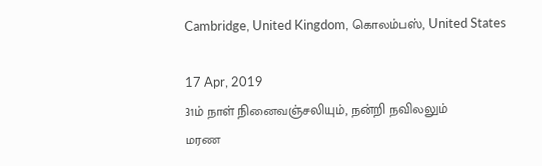Cambridge, United Kingdom, கொலம்பஸ், United States

17 Apr, 2019
31ம் நாள் நினைவஞ்சலியும், நன்றி நவிலலும்
மரண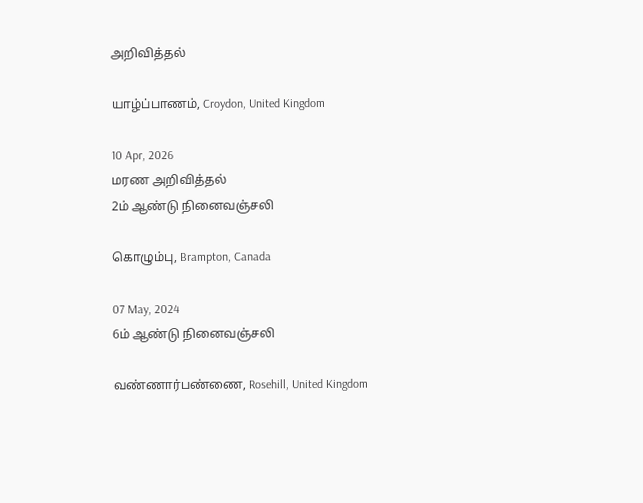அறிவித்தல்

யாழ்ப்பாணம், Croydon, United Kingdom

10 Apr, 2026
மரண அறிவித்தல்
2ம் ஆண்டு நினைவஞ்சலி

கொழும்பு, Brampton, Canada

07 May, 2024
6ம் ஆண்டு நினைவஞ்சலி

வண்ணார்பண்ணை, Rosehill, United Kingdom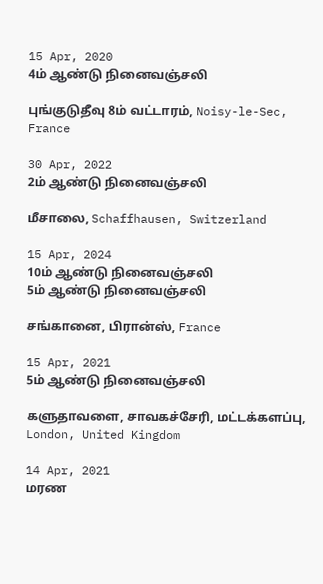15 Apr, 2020
4ம் ஆண்டு நினைவஞ்சலி

புங்குடுதீவு 8ம் வட்டாரம், Noisy-le-Sec, France

30 Apr, 2022
2ம் ஆண்டு நினைவஞ்சலி

மீசாலை, Schaffhausen, Switzerland

15 Apr, 2024
10ம் ஆண்டு நினைவஞ்சலி
5ம் ஆண்டு நினைவஞ்சலி

சங்கானை, பிரான்ஸ், France

15 Apr, 2021
5ம் ஆண்டு நினைவஞ்சலி

களுதாவளை, சாவகச்சேரி, மட்டக்களப்பு, London, United Kingdom

14 Apr, 2021
மரண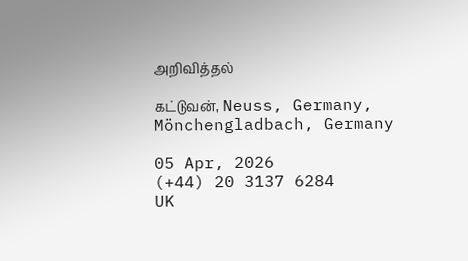அறிவித்தல்

கட்டுவன், Neuss, Germany, Mönchengladbach, Germany

05 Apr, 2026
(+44) 20 3137 6284
UK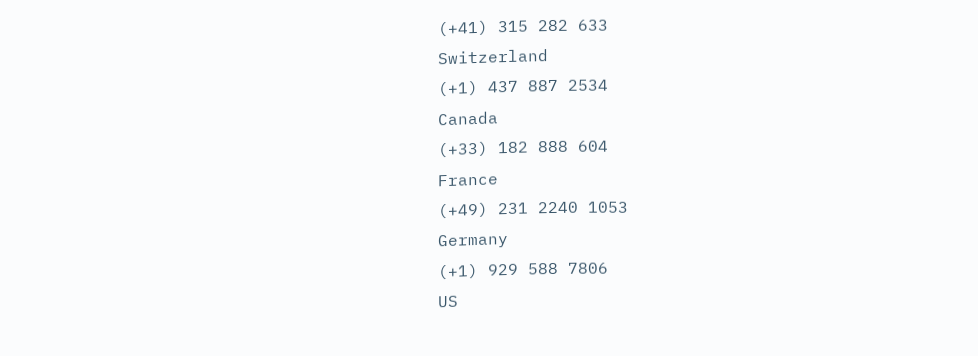(+41) 315 282 633
Switzerland
(+1) 437 887 2534
Canada
(+33) 182 888 604
France
(+49) 231 2240 1053
Germany
(+1) 929 588 7806
US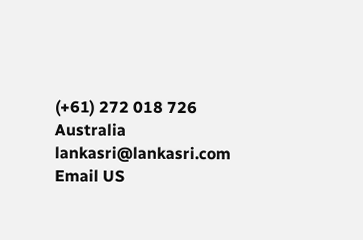(+61) 272 018 726
Australia
lankasri@lankasri.com
Email US